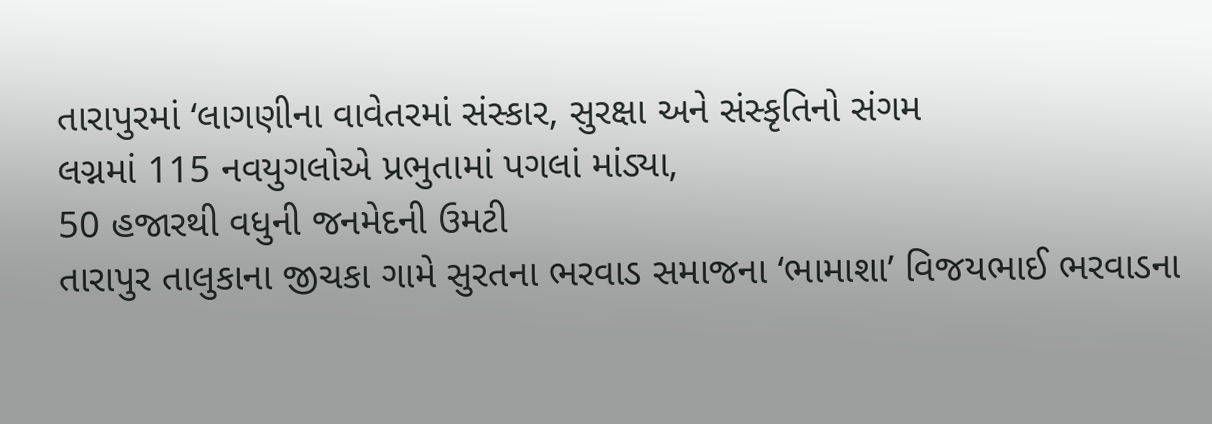તારાપુરમાં ‘લાગણીના વાવેતરમાં સંસ્કાર, સુરક્ષા અને સંસ્કૃતિનો સંગમ
લગ્નમાં 115 નવયુગલોએ પ્રભુતામાં પગલાં માંડ્યા,
50 હજારથી વધુની જનમેદની ઉમટી
તારાપુર તાલુકાના જીચકા ગામે સુરતના ભરવાડ સમાજના ‘ભામાશા’ વિજયભાઈ ભરવાડના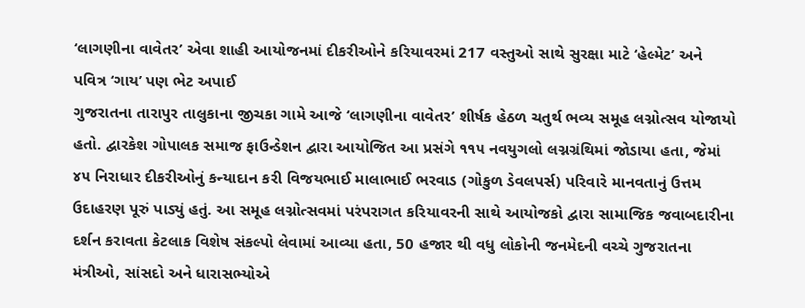‘લાગણીના વાવેતર’ એવા શાહી આયોજનમાં દીકરીઓને કરિયાવરમાં 217 વસ્તુઓ સાથે સુરક્ષા માટે ‘હેલ્મેટ’ અને પવિત્ર ‘ગાય’ પણ ભેટ અપાઈ
ગુજરાતના તારાપુર તાલુકાના જીચકા ગામે આજે ‘લાગણીના વાવેતર’ શીર્ષક હેઠળ ચતુર્થ ભવ્ય સમૂહ લગ્નોત્સવ યોજાયો હતો. દ્વારકેશ ગોપાલક સમાજ ફાઉન્ડેશન દ્વારા આયોજિત આ પ્રસંગે ૧૧૫ નવયુગલો લગ્નગ્રંથિમાં જોડાયા હતા, જેમાં ૪૫ નિરાધાર દીકરીઓનું કન્યાદાન કરી વિજયભાઈ માલાભાઈ ભરવાડ (ગોકુળ ડેવલપર્સ) પરિવારે માનવતાનું ઉત્તમ ઉદાહરણ પૂરું પાડ્યું હતું. આ સમૂહ લગ્નોત્સવમાં પરંપરાગત કરિયાવરની સાથે આયોજકો દ્વારા સામાજિક જવાબદારીના દર્શન કરાવતા કેટલાક વિશેષ સંકલ્પો લેવામાં આવ્યા હતા, 50 હજાર થી વધુ લોકોની જનમેદની વચ્ચે ગુજરાતના મંત્રીઓ, સાંસદો અને ધારાસભ્યોએ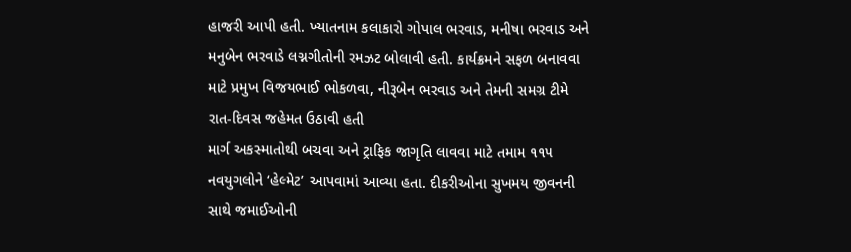હાજરી આપી હતી. ખ્યાતનામ કલાકારો ગોપાલ ભરવાડ, મનીષા ભરવાડ અને મનુબેન ભરવાડે લગ્નગીતોની રમઝટ બોલાવી હતી. કાર્યક્રમને સફળ બનાવવા માટે પ્રમુખ વિજયભાઈ ભોકળવા, નીરૂબેન ભરવાડ અને તેમની સમગ્ર ટીમે રાત-દિવસ જહેમત ઉઠાવી હતી
માર્ગ અકસ્માતોથી બચવા અને ટ્રાફિક જાગૃતિ લાવવા માટે તમામ ૧૧૫ નવયુગલોને ‘હેલ્મેટ’ આપવામાં આવ્યા હતા. દીકરીઓના સુખમય જીવનની સાથે જમાઈઓની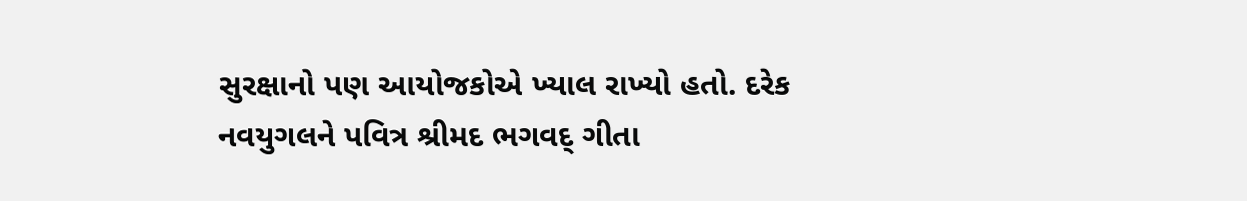સુરક્ષાનો પણ આયોજકોએ ખ્યાલ રાખ્યો હતો. દરેક નવયુગલને પવિત્ર શ્રીમદ ભગવદ્ ગીતા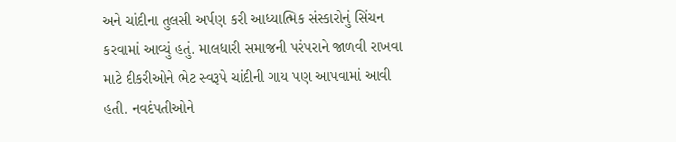અને ચાંદીના તુલસી અર્પણ કરી આધ્યાત્મિક સંસ્કારોનું સિંચન કરવામાં આવ્યું હતું. માલધારી સમાજની પરંપરાને જાળવી રાખવા માટે દીકરીઓને ભેટ સ્વરૂપે ચાંદીની ગાય પણ આપવામાં આવી હતી. નવદંપતીઓને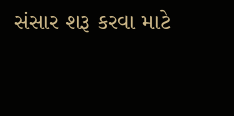સંસાર શરૂ કરવા માટે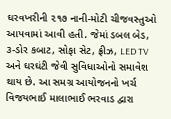ઘરવખરીની ૨૧૭ નાની-મોટી ચીજવસ્તુઓ આપવામાં આવી હતી. જેમાં ડબલ બેડ, ૩-ડોર કબાટ, સોફા સેટ, ફ્રીઝ, LED TV અને ઘરઘંટી જેવી સુવિધાઓનો સમાવેશ થાય છે. આ સમગ્ર આયોજનનો ખર્ચ વિજયભાઈ માલાભાઈ ભરવાડ દ્વારા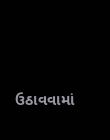ઉઠાવવામાં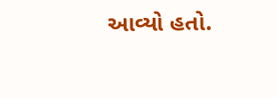આવ્યો હતો.